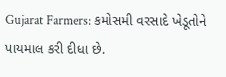Gujarat Farmers: કમોસમી વરસાદે ખેડૂતોને પાયમાલ કરી દીધા છે.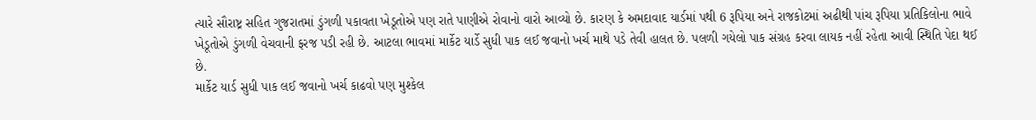ત્યારે સૌરાષ્ટ્ર સહિત ગુજરાતમાં ડુંગળી પકાવતા ખેડૂતોએ પણ રાતે પાણીએ રોવાનો વારો આવ્યો છે. કારણ કે અમદાવાદ યાર્ડમાં પથી 6 રૂપિયા અને રાજકોટમાં અઢીથી પાંચ રૂપિયા પ્રતિકિલોના ભાવે ખેડૂતોએ ડુંગળી વેચવાની ફરજ પડી રહી છે. આટલા ભાવમાં માર્કેટ યાર્ડે સુધી પાક લઈ જવાનો ખર્ચ માથે પડે તેવી હાલત છે. પલળી ગયેલો પાક સંગ્રહ કરવા લાયક નહીં રહેતા આવી સ્થિતિ પેદા થઈ છે.
માર્કેટ યાર્ડ સુધી પાક લઈ જવાનો ખર્ચ કાઢવો પણ મુશ્કેલ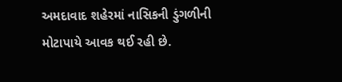અમદાવાદ શહેરમાં નાસિકની ડુંગળીની મોટાપાયે આવક થઈ રહી છે.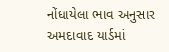નોંધાયેલા ભાવ અનુસાર અમદાવાદ યાર્ડમાં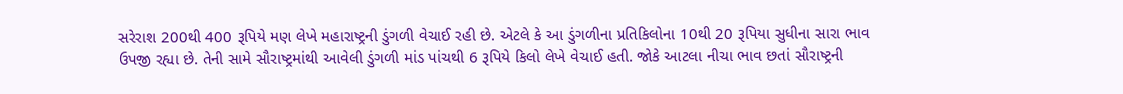સરેરાશ 200થી 400 રૂપિયે મણ લેખે મહારાષ્ટ્રની ડુંગળી વેચાઈ રહી છે. એટલે કે આ ડુંગળીના પ્રતિકિલોના 10થી 20 રૂપિયા સુધીના સારા ભાવ ઉપજી રહ્યા છે. તેની સામે સૌરાષ્ટ્રમાંથી આવેલી ડુંગળી માંડ પાંચથી 6 રૂપિયે કિલો લેખે વેચાઈ હતી. જોકે આટલા નીચા ભાવ છતાં સૌરાષ્ટ્રની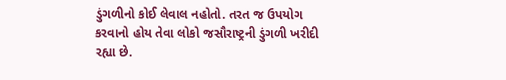ડુંગળીનો કોઈ લેવાલ નહોતો. તરત જ ઉપયોગ કરવાનો હોય તેવા લોકો જસૌરાષ્ટ્રની ડુંગળી ખરીદી રહ્યા છે.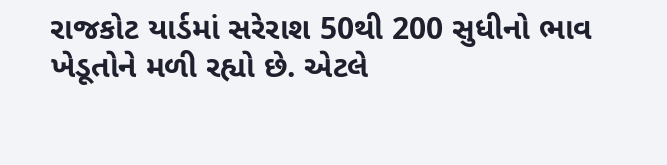રાજકોટ યાર્ડમાં સરેરાશ 50થી 200 સુધીનો ભાવ ખેડૂતોને મળી રહ્યો છે. એટલે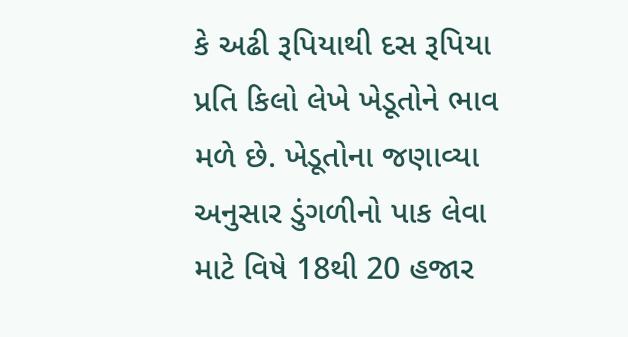કે અઢી રૂપિયાથી દસ રૂપિયા પ્રતિ કિલો લેખે ખેડૂતોને ભાવ મળે છે. ખેડૂતોના જણાવ્યા અનુસાર ડુંગળીનો પાક લેવા માટે વિષે 18થી 20 હજાર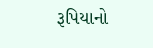રૂપિયાનો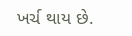ખર્ચ થાય છે.